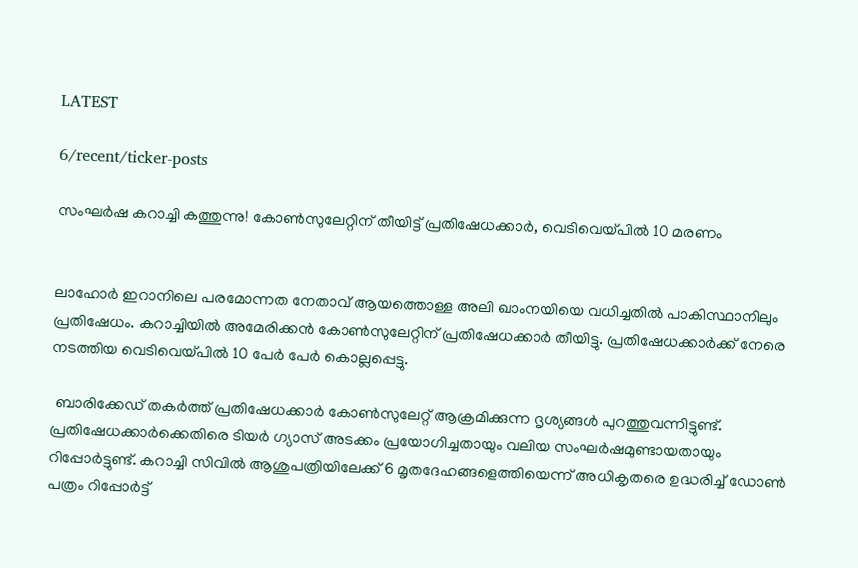LATEST

6/recent/ticker-posts

സംഘർഷ കറാച്ചി കത്തുന്നു! കോൺസുലേറ്റിന് തീയിട്ട് പ്രതിഷേധക്കാർ, വെടിവെയ്പിൽ 10 മരണം


ലാഹോർ ഇറാനിലെ പരമോന്നത നേതാവ് ആയത്തൊള്ള അലി ഖാംനയിയെ വധിച്ചതിൽ പാകിസ്ഥാനിലും പ്രതിഷേധം. കറാച്ചിയിൽ അമേരിക്കൻ കോണ്‍സുലേറ്റിന് പ്രതിഷേധക്കാര്‍ തീയിട്ടു. പ്രതിഷേധക്കാര്‍ക്ക് നേരെ നടത്തിയ വെടിവെയ്പിൽ 10 പേർ പേര്‍ കൊല്ലപ്പെട്ടു.

 ബാരിക്കേഡ് തകർത്ത് പ്രതിഷേധക്കാർ കോൺസുലേറ്റ് ആക്രമിക്കുന്ന ദൃശ്യങ്ങൾ പുറത്തുവന്നിട്ടുണ്ട്. പ്രതിഷേധക്കാർക്കെതിരെ ടിയർ ഗ്യാസ് അടക്കം പ്രയോഗിച്ചതായും വലിയ സംഘർഷമുണ്ടായതായും റിപ്പോര്‍ട്ടുണ്ട്. കറാച്ചി സിവിൽ ആശുപത്രിയിലേക്ക് 6 മൃതദേഹങ്ങളെത്തിയെന്ന് അധികൃതരെ ഉദ്ധരിച്ച് ഡോൺ പത്രം റിപ്പോര്‍ട്ട്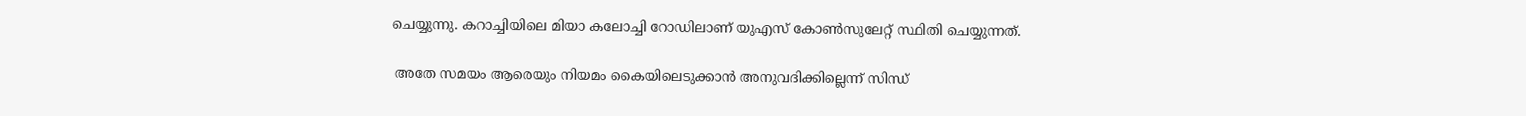ചെയ്യുന്നു. കറാച്ചിയിലെ മിയാ കലോച്ചി റോഡിലാണ് യുഎസ് കോൺസുലേറ്റ് സ്ഥിതി ചെയ്യുന്നത്.

 അതേ സമയം ആരെയും നിയമം കൈയിലെടുക്കാൻ അനുവദിക്കില്ലെന്ന് സിന്ധ്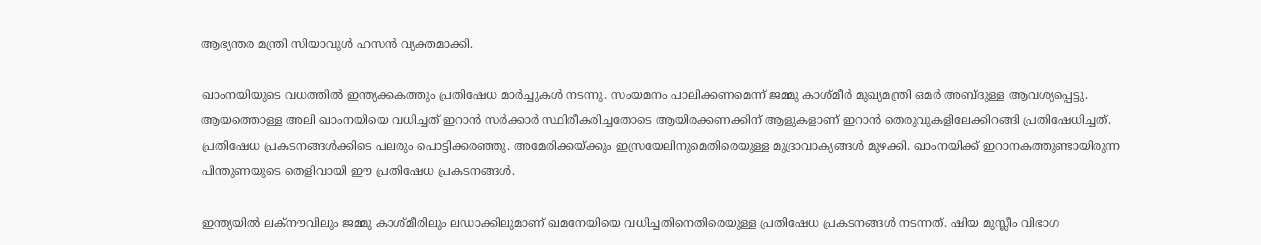ആഭ്യന്തര മന്ത്രി സിയാവുൾ ഹസൻ വ്യക്തമാക്കി.

ഖാംനയിയുടെ വധത്തിൽ ഇന്ത്യക്കകത്തും പ്രതിഷേധ മാർച്ചുകൾ നടന്നു. സംയമനം പാലിക്കണമെന്ന് ജമ്മു കാശ്മീർ മുഖ്യമന്ത്രി ഒമർ അബ്ദുള്ള ആവശ്യപ്പെട്ടു. ആയത്തൊള്ള അലി ഖാംനയിയെ വധിച്ചത് ഇറാൻ സർക്കാർ സ്ഥിരീകരിച്ചതോടെ ആയിരക്കണക്കിന് ആളുകളാണ് ഇറാൻ തെരുവുകളിലേക്കിറങ്ങി പ്രതിഷേധിച്ചത്. പ്രതിഷേധ പ്രകടനങ്ങൾക്കിടെ പലരും പൊട്ടിക്കരഞ്ഞു. അമേരിക്കയ്ക്കും ഇസ്രയേലിനുമെതിരെയുള്ള മുദ്രാവാക്യങ്ങൾ മുഴക്കി. ഖാംനയിക്ക് ഇറാനകത്തുണ്ടായിരുന്ന പിന്തുണയുടെ തെളിവായി ഈ പ്രതിഷേധ പ്രകടനങ്ങൾ.

ഇന്ത്യയിൽ ലക്നൗവിലും ജമ്മു കാശ്മീരിലും ലഡാക്കിലുമാണ് ഖമനേയിയെ വധിച്ചതിനെതിരെയുള്ള പ്രതിഷേധ പ്രകടനങ്ങൾ നടന്നത്. ഷിയ മുസ്ലീം വിഭാഗ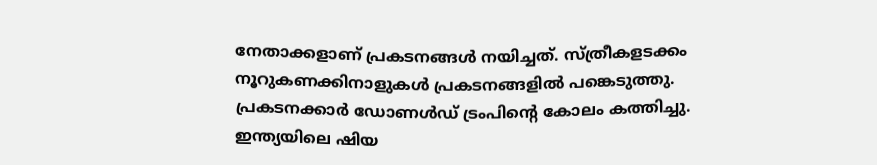നേതാക്കളാണ് പ്രകടനങ്ങൾ നയിച്ചത്. സ്ത്രീകളടക്കം നൂറുകണക്കിനാളുകൾ പ്രകടനങ്ങളിൽ പങ്കെടുത്തു. പ്രകടനക്കാർ ഡോണൾഡ് ട്രംപിന്റെ കോലം കത്തിച്ചു. ഇന്ത്യയിലെ ഷിയ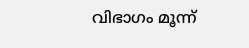വിഭാഗം മൂന്ന്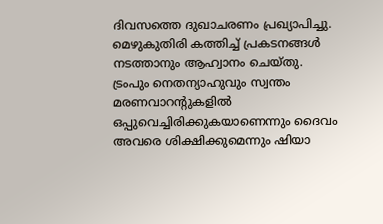ദിവസത്തെ ദുഖാചരണം പ്രഖ്യാപിച്ചു. മെഴുകുതിരി കത്തിച്ച് പ്രകടനങ്ങൾ നടത്താനും ആഹ്വാനം ചെയ്തു.
ട്രംപും നെതന്യാഹുവും സ്വന്തം മരണവാറന്റുകളില്‍ ഒപ്പുവെച്ചിരിക്കുകയാണെന്നും ദൈവം അവരെ ശിക്ഷിക്കുമെന്നും ഷിയാ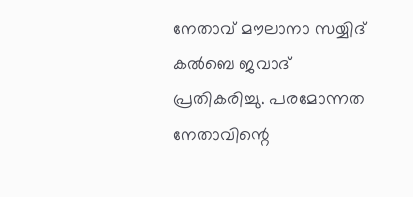നേതാവ് മൗലാനാ സയ്യിദ് കല്‍ബെ ജവാദ് പ്രതികരിച്ചു. പരമോന്നത നേതാവിന്റെ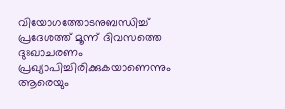വിയോഗത്തോടനുബന്ധിച്ച് പ്രദേശത്ത് മൂന്ന് ദിവസത്തെ ദുഃഖാചരണം പ്രഖ്യാപിച്ചിരിക്കുകയാണെന്നും ആരെയും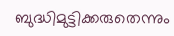ബുദ്ധിമുട്ടിക്കരുതെന്നും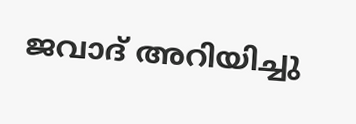ജവാദ് അറിയിച്ചു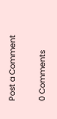Post a Comment

0 Comments